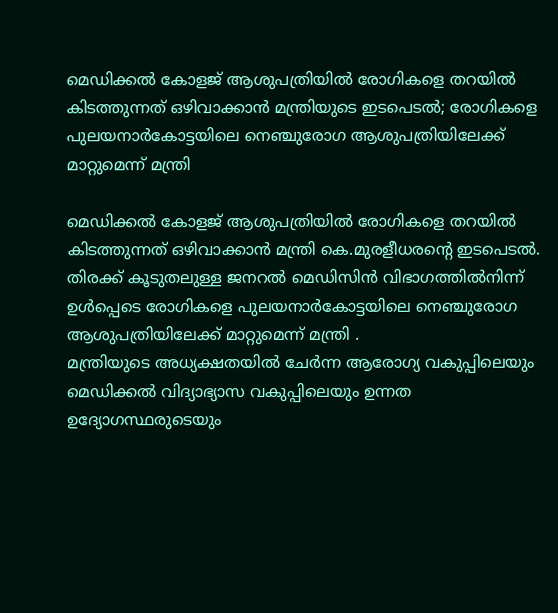മെഡിക്കൽ കോളജ് ആശുപത്രിയിൽ രോഗികളെ തറയിൽ കിടത്തുന്നത് ഒഴിവാക്കാൻ മന്ത്രിയുടെ ഇടപെടൽ; രോഗികളെ പുലയനാർകോട്ടയിലെ നെഞ്ചുരോഗ ആശുപത്രിയിലേക്ക് മാറ്റുമെന്ന് മന്ത്രി

മെഡിക്കൽ കോളജ് ആശുപത്രിയിൽ രോഗികളെ തറയിൽ കിടത്തുന്നത് ഒഴിവാക്കാൻ മന്ത്രി കെ.മുരളീധരന്റെ ഇടപെടൽ. തിരക്ക് കൂടുതലുള്ള ജനറൽ മെഡിസിൻ വിഭാഗത്തിൽനിന്ന് ഉൾപ്പെടെ രോഗികളെ പുലയനാർകോട്ടയിലെ നെഞ്ചുരോഗ ആശുപത്രിയിലേക്ക് മാറ്റുമെന്ന് മന്ത്രി .
മന്ത്രിയുടെ അധ്യക്ഷതയിൽ ചേർന്ന ആരോഗ്യ വകുപ്പിലെയും മെഡിക്കൽ വിദ്യാഭ്യാസ വകുപ്പിലെയും ഉന്നത ഉദ്യോഗസ്ഥരുടെയും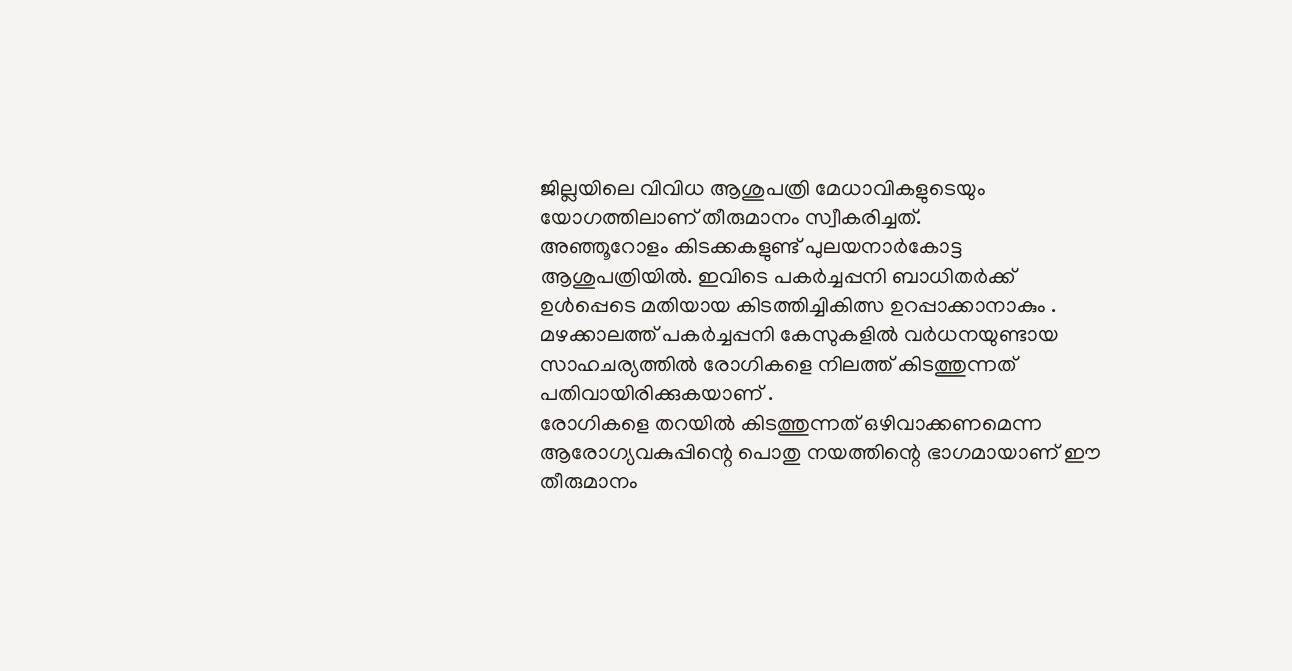ജില്ലയിലെ വിവിധ ആശുപത്രി മേധാവികളുടെയും യോഗത്തിലാണ് തീരുമാനം സ്വീകരിച്ചത്.
അഞ്ഞൂറോളം കിടക്കകളുണ്ട് പുലയനാർകോട്ട ആശുപത്രിയിൽ. ഇവിടെ പകർച്ചപ്പനി ബാധിതർക്ക് ഉൾപ്പെടെ മതിയായ കിടത്തിച്ചികിത്സ ഉറപ്പാക്കാനാകും . മഴക്കാലത്ത് പകർച്ചപ്പനി കേസുകളിൽ വർധനയുണ്ടായ സാഹചര്യത്തിൽ രോഗികളെ നിലത്ത് കിടത്തുന്നത് പതിവായിരിക്കുകയാണ് .
രോഗികളെ തറയിൽ കിടത്തുന്നത് ഒഴിവാക്കണമെന്ന ആരോഗ്യവകുപ്പിന്റെ പൊതു നയത്തിന്റെ ഭാഗമായാണ് ഈ തീരുമാനം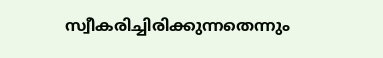സ്വീകരിച്ചിരിക്കുന്നതെന്നും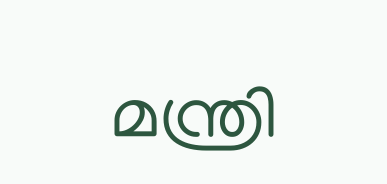മന്ത്രി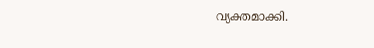വ്യക്തമാക്കി.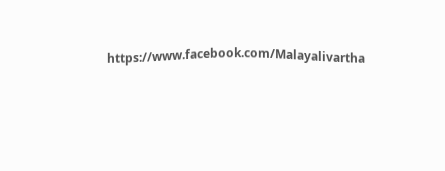https://www.facebook.com/Malayalivartha